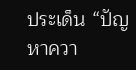ประเด็น “ปัญหาควา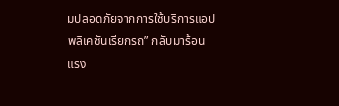มปลอดภัยจากการใช้บริการแอปพลิเคชันเรียกรถ” กลับมาร้อนแรง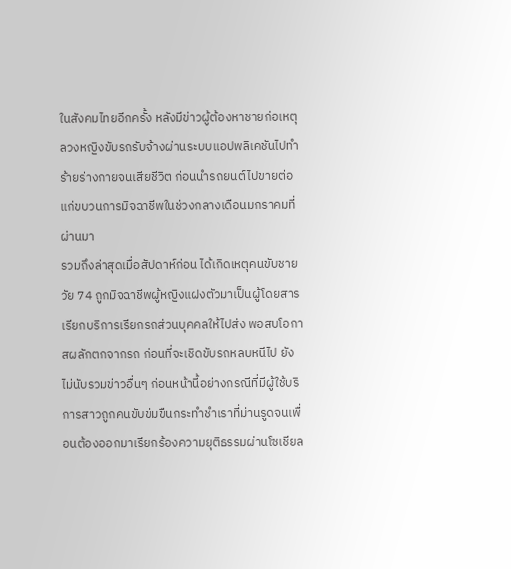ในสังคมไทยอีกครั้ง หลังมีข่าวผู้ต้องหาชายก่อเหตุลวงหญิงขับรถรับจ้างผ่านระบบแอปพลิเคชันไปทำร้ายร่างกายจนเสียชีวิต ก่อนนำรถยนต์ไปขายต่อแก่ขบวนการมิจฉาชีพในช่วงกลางเดือนมกราคมที่ผ่านมา
รวมถึงล่าสุดเมื่อสัปดาห์ก่อน ได้เกิดเหตุคนขับชายวัย 74 ถูกมิจฉาชีพผู้หญิงแฝงตัวมาเป็นผู้โดยสาร เรียกบริการเรียกรถส่วนบุคคลให้ไปส่ง พอสบโอกาสผลักตกจากรถ ก่อนที่จะเชิดขับรถหลบหนีไป ยังไม่นับรวมข่าวอื่นๆ ก่อนหน้านี้อย่างกรณีที่มีผู้ใช้บริการสาวถูกคนขับข่มขืนกระทำชำเราที่ม่านรูดจนเพื่อนต้องออกมาเรียกร้องความยุติธรรมผ่านโซเชียล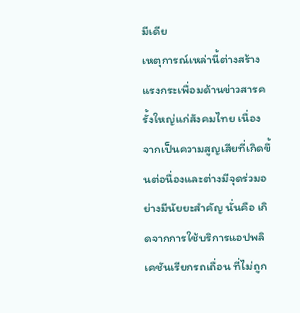มีเดีย
เหตุการณ์เหล่านี้ต่างสร้างแรงกระเพื่อมด้านข่าวสารครั้งใหญ่แก่สังคมไทย เนื่องจากเป็นความสูญเสียที่เกิดขึ้นต่อนื่องและต่างมีจุดร่วมอย่างมีนัยยะสำคัญ นั่นคือ เกิดจากการใช้บริการแอปพลิเคชันเรียกรถเถื่อน ที่ไม่ถูก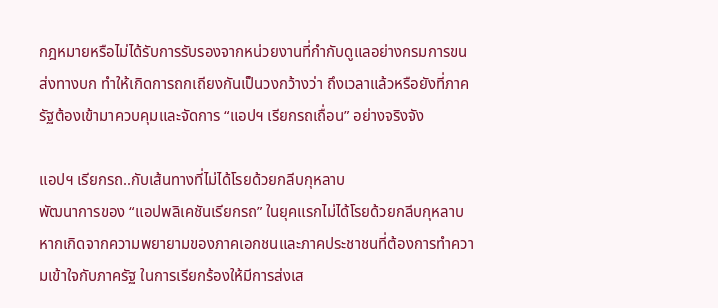กฎหมายหรือไม่ได้รับการรับรองจากหน่วยงานที่กำกับดูแลอย่างกรมการขนส่งทางบก ทำให้เกิดการถกเถียงกันเป็นวงกว้างว่า ถึงเวลาแล้วหรือยังที่ภาครัฐต้องเข้ามาควบคุมและจัดการ “แอปฯ เรียกรถเถื่อน” อย่างจริงจัง

แอปฯ เรียกรถ..กับเส้นทางที่ไม่ได้โรยด้วยกลีบกุหลาบ
พัฒนาการของ “แอปพลิเคชันเรียกรถ” ในยุคแรกไม่ได้โรยด้วยกลีบกุหลาบ หากเกิดจากความพยายามของภาคเอกชนและภาคประชาชนที่ต้องการทำความเข้าใจกับภาครัฐ ในการเรียกร้องให้มีการส่งเส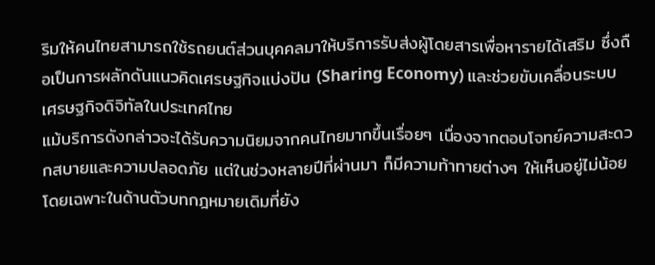ริมให้คนไทยสามารถใช้รถยนต์ส่วนบุคคลมาให้บริการรับส่งผู้โดยสารเพื่อหารายได้เสริม ซึ่งถือเป็นการผลักดันแนวคิดเศรษฐกิจแบ่งปัน (Sharing Economy) และช่วยขับเคลื่อนระบบเศรษฐกิจดิจิทัลในประเทศไทย
แม้บริการดังกล่าวจะได้รับความนิยมจากคนไทยมากขึ้นเรื่อยๆ เนื่องจากตอบโจทย์ความสะดวกสบายและความปลอดภัย แต่ในช่วงหลายปีที่ผ่านมา ก็มีความท้าทายต่างๆ ให้เห็นอยู่ไม่น้อย โดยเฉพาะในด้านตัวบทกฎหมายเดิมที่ยัง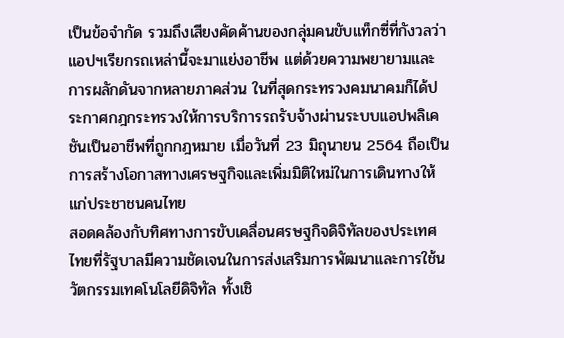เป็นข้อจำกัด รวมถึงเสียงคัดค้านของกลุ่มคนขับแท็กซี่ที่กังวลว่าแอปฯเรียกรถเหล่านี้จะมาแย่งอาชีพ แต่ด้วยความพยายามและการผลักดันจากหลายภาคส่วน ในที่สุดกระทรวงคมนาคมก็ได้ประกาศกฎกระทรวงให้การบริการรถรับจ้างผ่านระบบแอปพลิเคชันเป็นอาชีพที่ถูกกฎหมาย เมื่อวันที่ 23 มิถุนายน 2564 ถือเป็นการสร้างโอกาสทางเศรษฐกิจและเพิ่มมิติใหม่ในการเดินทางให้แก่ประชาชนคนไทย
สอดคล้องกับทิศทางการขับเคลื่อนศรษฐกิจดิจิทัลของประเทศไทยที่รัฐบาลมีความชัดเจนในการส่งเสริมการพัฒนาและการใช้นวัตกรรมเทคโนโลยีดิจิทัล ทั้งเชิ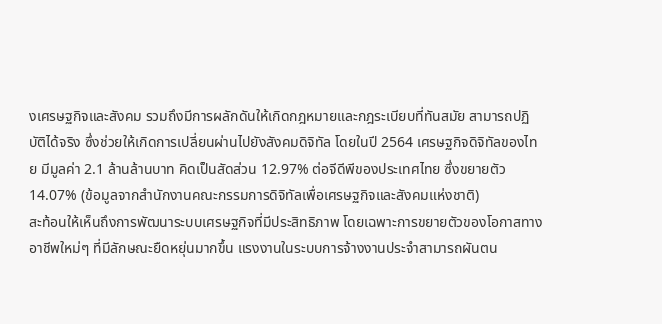งเศรษฐกิจและสังคม รวมถึงมีการผลักดันให้เกิดกฎหมายและกฎระเบียบที่ทันสมัย สามารถปฏิบัติได้จริง ซึ่งช่วยให้เกิดการเปลี่ยนผ่านไปยังสังคมดิจิทัล โดยในปี 2564 เศรษฐกิจดิจิทัลของไทย มีมูลค่า 2.1 ล้านล้านบาท คิดเป็นสัดส่วน 12.97% ต่อจีดีพีของประเทศไทย ซึ่งขยายตัว 14.07% (ข้อมูลจากสำนักงานคณะกรรมการดิจิทัลเพื่อเศรษฐกิจและสังคมแห่งชาติ)
สะท้อนให้เห็นถึงการพัฒนาระบบเศรษฐกิจที่มีประสิทธิภาพ โดยเฉพาะการขยายตัวของโอกาสทางอาชีพใหม่ๆ ที่มีลักษณะยืดหยุ่นมากขึ้น แรงงานในระบบการจ้างงานประจำสามารถผันตน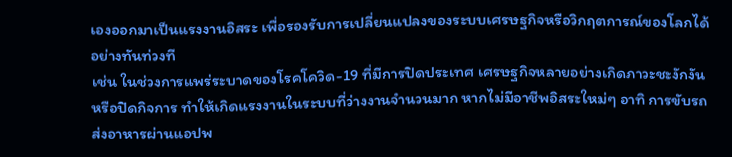เองออกมาเป็นแรงงานอิสระ เพื่อรองรับการเปลี่ยนแปลงของระบบเศรษฐกิจหรือวิกฤตการณ์ของโลกได้อย่างทันท่วงที
เช่น ในช่วงการแพร่ระบาดของโรคโควิด-19 ที่มีการปิดประเทศ เศรษฐกิจหลายอย่างเกิดภาวะชะงักงันหรือปิดกิจการ ทำให้เกิดแรงงานในระบบที่ว่างงานจำนวนมาก หากไม่มีอาชีพอิสระใหม่ๆ อาทิ การขับรถส่งอาหารผ่านแอปพ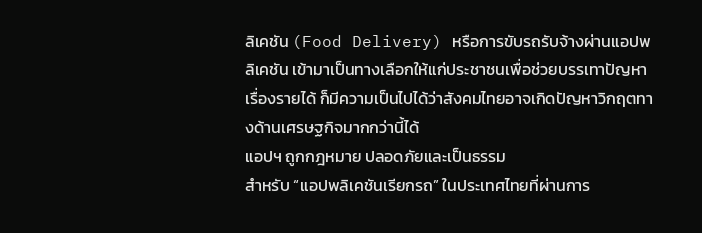ลิเคชัน (Food Delivery) หรือการขับรถรับจ้างผ่านแอปพลิเคชัน เข้ามาเป็นทางเลือกให้แก่ประชาชนเพื่อช่วยบรรเทาปัญหาเรื่องรายได้ ก็มีความเป็นไปได้ว่าสังคมไทยอาจเกิดปัญหาวิกฤตทางด้านเศรษฐกิจมากกว่านี้ได้
แอปฯ ถูกกฎหมาย ปลอดภัยและเป็นธรรม
สำหรับ “แอปพลิเคชันเรียกรถ” ในประเทศไทยที่ผ่านการ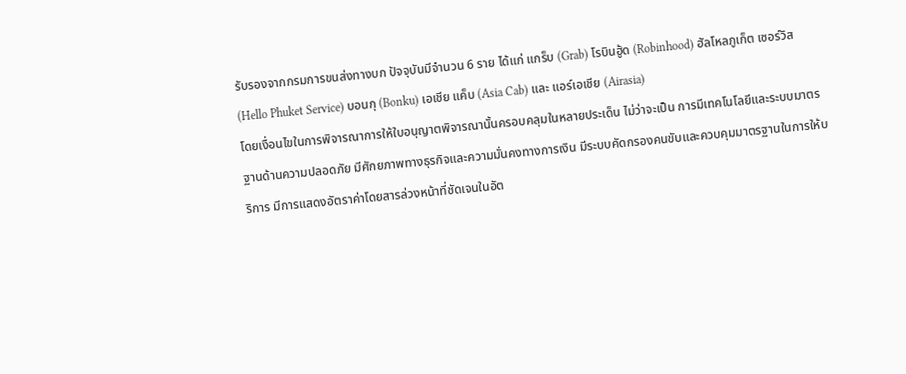รับรองจากกรมการขนส่งทางบก ปัจจุบันมีจำนวน 6 ราย ได้แก่ แกร็บ (Grab) โรบินฮู้ด (Robinhood) ฮัลโหลภูเก็ต เซอร์วิส (Hello Phuket Service) บอนกุ (Bonku) เอเชีย แค็บ (Asia Cab) และ แอร์เอเชีย (Airasia)
โดยเงื่อนไขในการพิจารณาการให้ใบอนุญาตพิจารณานั้นครอบคลุมในหลายประเด็น ไม่ว่าจะเป็น การมีเทคโนโลยีและระบบมาตรฐานด้านความปลอดภัย มีศักยภาพทางธุรกิจและความมั่นคงทางการเงิน มีระบบคัดกรองคนขับและควบคุมมาตรฐานในการให้บริการ มีการแสดงอัตราค่าโดยสารล่วงหน้าที่ชัดเจนในอัต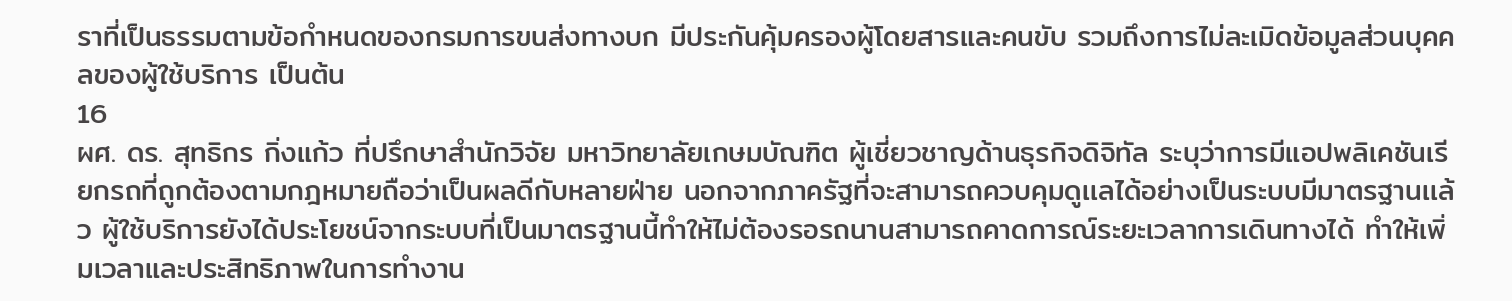ราที่เป็นธรรมตามข้อกำหนดของกรมการขนส่งทางบก มีประกันคุ้มครองผู้โดยสารและคนขับ รวมถึงการไม่ละเมิดข้อมูลส่วนบุคคลของผู้ใช้บริการ เป็นต้น
16
ผศ. ดร. สุทธิกร กิ่งแก้ว ที่ปรึกษาสำนักวิจัย มหาวิทยาลัยเกษมบัณฑิต ผู้เชี่ยวชาญด้านธุรกิจดิจิทัล ระบุว่าการมีแอปพลิเคชันเรียกรถที่ถูกต้องตามกฎหมายถือว่าเป็นผลดีกับหลายฝ่าย นอกจากภาครัฐที่จะสามารถควบคุมดูเเลได้อย่างเป็นระบบมีมาตรฐานเเล้ว ผู้ใช้บริการยังได้ประโยชน์จากระบบที่เป็นมาตรฐานนี้ทำให้ไม่ต้องรอรถนานสามารถคาดการณ์ระยะเวลาการเดินทางได้ ทำให้เพิ่มเวลาและประสิทธิภาพในการทำงาน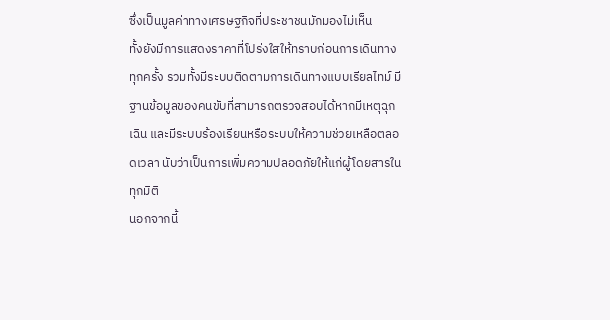ซึ่งเป็นมูลค่าทางเศรษฐกิจที่ประชาชนมักมองไม่เห็น
ทั้งยังมีการแสดงราคาที่โปร่งใสให้ทราบก่อนการเดินทางทุกครั้ง รวมทั้งมีระบบติดตามการเดินทางแบบเรียลไทม์ มีฐานข้อมูลของคนขับที่สามารถตรวจสอบได้หากมีเหตุฉุกเฉิน และมีระบบร้องเรียนหรือระบบให้ความช่วยเหลือตลอดเวลา นับว่าเป็นการเพิ่มความปลอดภัยให้แก่ผู้โดยสารในทุกมิติ
นอกจากนี้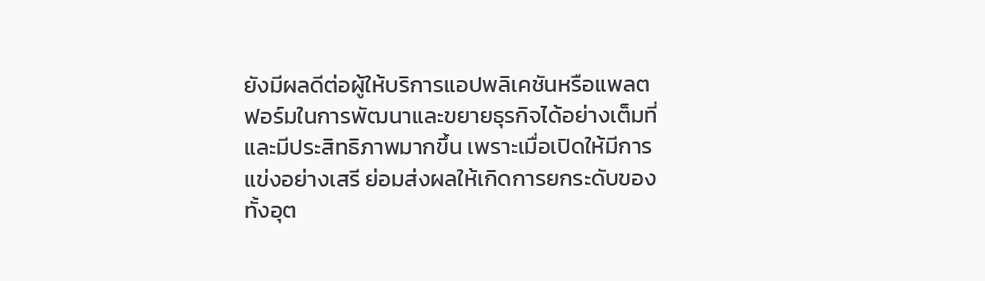ยังมีผลดีต่อผู้ให้บริการแอปพลิเคชันหรือแพลตฟอร์มในการพัฒนาและขยายธุรกิจได้อย่างเต็มที่และมีประสิทธิภาพมากขึ้น เพราะเมื่อเปิดให้มีการแข่งอย่างเสรี ย่อมส่งผลให้เกิดการยกระดับของทั้งอุต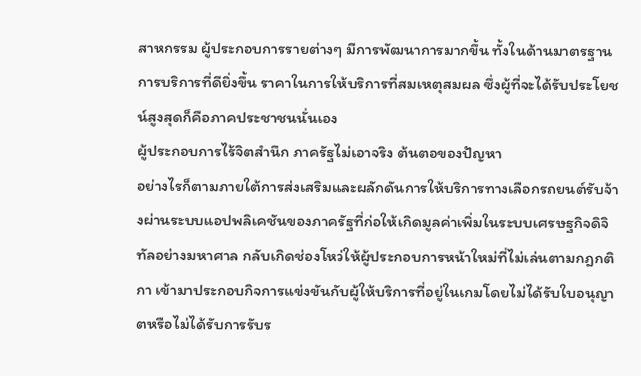สาหกรรม ผู้ประกอบการรายต่างๆ มีการพัฒนาการมากขึ้น ทั้งในด้านมาตรฐานการบริการที่ดียิ่งขึ้น ราคาในการให้บริการที่สมเหตุสมผล ซึ่งผู้ที่จะได้รับประโยชน์สูงสุดก็คือภาคประชาชนนั่นเอง
ผู้ประกอบการไร้จิตสำนึก ภาครัฐไม่เอาจริง ต้นตอของปัญหา
อย่างไรก็ตามภายใต้การส่งเสริมและผลักดันการให้บริการทางเลือกรถยนต์รับจ้างผ่านระบบแอปพลิเคชันของภาครัฐที่ก่อให้เกิดมูลค่าเพิ่มในระบบเศรษฐกิจดิจิทัลอย่างมหาศาล กลับเกิดช่องโหว่ให้ผู้ประกอบการหน้าใหม่ที่ไม่เล่นตามกฎกติกา เข้ามาประกอบกิจการแข่งขันกับผู้ให้บริการที่อยู่ในเกมโดยไม่ได้รับใบอนุญาตหรือไม่ได้รับการรับร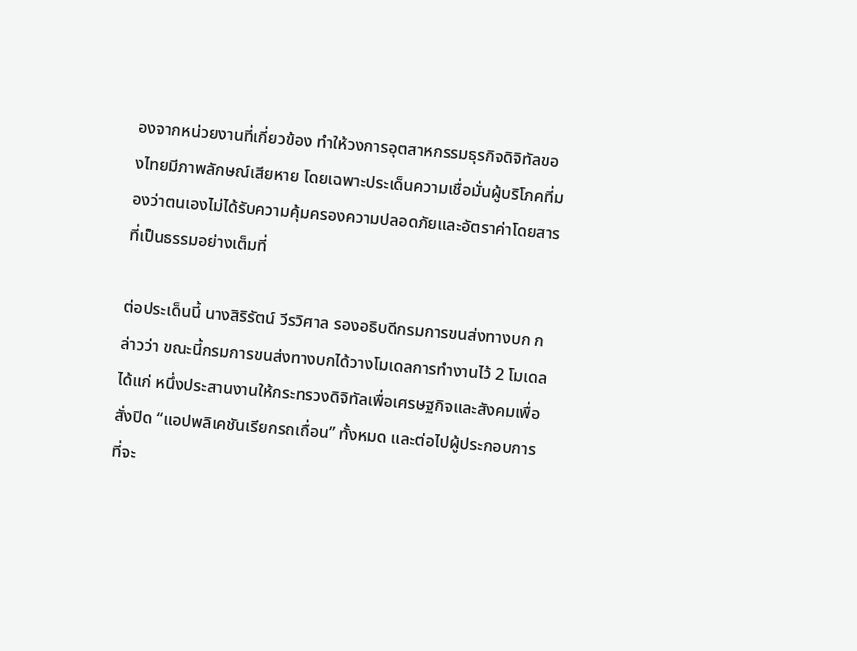องจากหน่วยงานที่เกี่ยวข้อง ทำให้วงการอุตสาหกรรมธุรกิจดิจิทัลของไทยมีภาพลักษณ์เสียหาย โดยเฉพาะประเด็นความเชื่อมั่นผู้บริโภคที่มองว่าตนเองไม่ได้รับความคุ้มครองความปลอดภัยและอัตราค่าโดยสารที่เป็นธรรมอย่างเต็มที่

ต่อประเด็นนี้ นางสิริรัตน์ วีรวิศาล รองอธิบดีกรมการขนส่งทางบก กล่าวว่า ขณะนี้กรมการขนส่งทางบกได้วางโมเดลการทำงานไว้ 2 โมเดล ได้แก่ หนึ่งประสานงานให้กระทรวงดิจิทัลเพื่อเศรษฐกิจและสังคมเพื่อสั่งปิด “แอปพลิเคชันเรียกรถเถื่อน” ทั้งหมด และต่อไปผู้ประกอบการที่จะ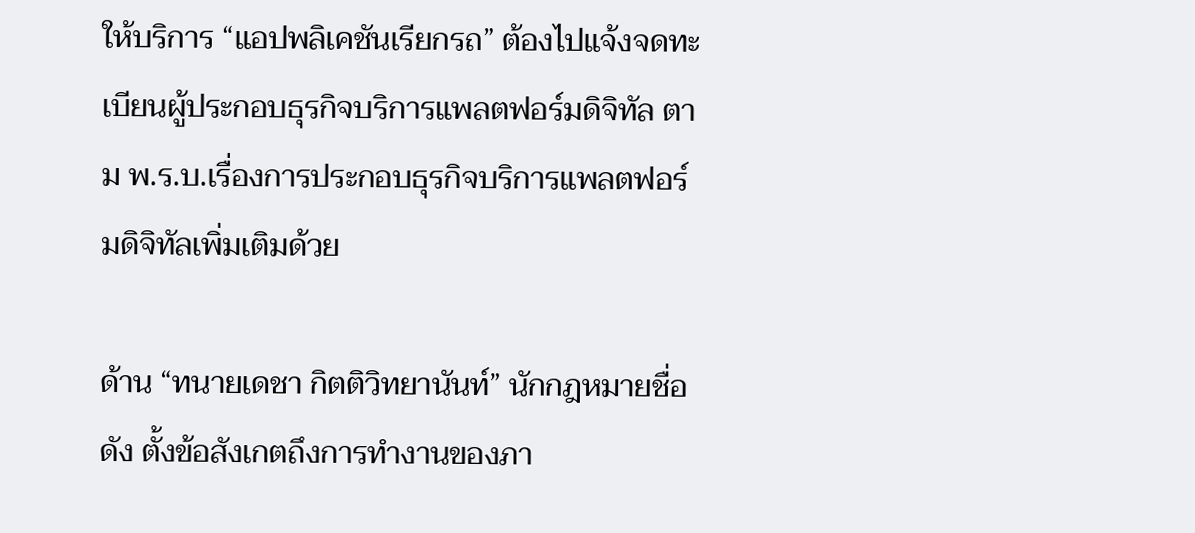ให้บริการ “แอปพลิเคชันเรียกรถ” ต้องไปแจ้งจดทะเบียนผู้ประกอบธุรกิจบริการแพลตฟอร์มดิจิทัล ตาม พ.ร.บ.เรื่องการประกอบธุรกิจบริการแพลตฟอร์มดิจิทัลเพิ่มเติมด้วย

ด้าน “ทนายเดชา กิตติวิทยานันท์” นักกฎหมายชื่อดัง ตั้งข้อสังเกตถึงการทำงานของภา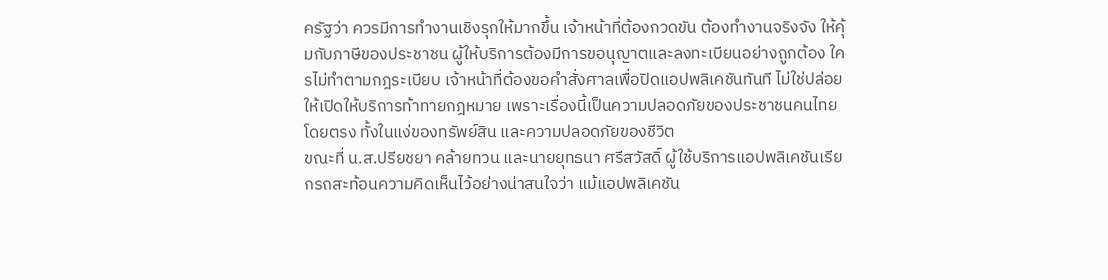ครัฐว่า ควรมีการทำงานเชิงรุกให้มากขึ้น เจ้าหน้าที่ต้องกวดขัน ต้องทำงานจริงจัง ให้คุ้มกับภาษีของประชาชน ผู้ให้บริการต้องมีการขอนุญาตและลงทะเบียนอย่างถูกต้อง ใครไม่ทำตามกฎระเบียบ เจ้าหน้าที่ต้องขอคำสั่งศาลเพื่อปิดแอปพลิเคชันทันที ไม่ใช่ปล่อยให้เปิดให้บริการท้าทายกฎหมาย เพราะเรื่องนี้เป็นความปลอดภัยของประชาชนคนไทยโดยตรง ทั้งในแง่ของทรัพย์สิน และความปลอดภัยของชีวิต
ขณะที่ น.ส.ปรียชยา คล้ายทวน และนายยุทธนา ศรีสวัสดิ์ ผู้ใช้บริการแอปพลิเคชันเรียกรถสะท้อนความคิดเห็นไว้อย่างน่าสนใจว่า แม้แอปพลิเคชัน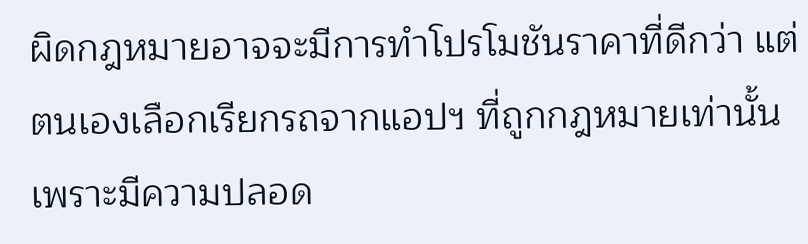ผิดกฎหมายอาจจะมีการทำโปรโมชันราคาที่ดีกว่า แต่ตนเองเลือกเรียกรถจากแอปฯ ที่ถูกกฎหมายเท่านั้น เพราะมีความปลอด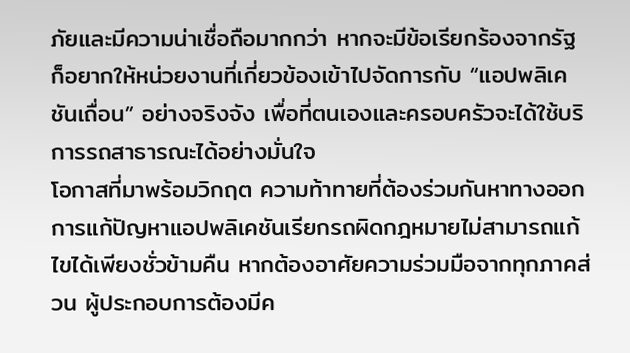ภัยและมีความน่าเชื่อถือมากกว่า หากจะมีข้อเรียกร้องจากรัฐ ก็อยากให้หน่วยงานที่เกี่ยวข้องเข้าไปจัดการกับ “แอปพลิเคชันเถื่อน” อย่างจริงจัง เพื่อที่ตนเองและครอบครัวจะได้ใช้บริการรถสาธารณะได้อย่างมั่นใจ
โอกาสที่มาพร้อมวิกฤต ความท้าทายที่ต้องร่วมกันหาทางออก
การแก้ปัญหาแอปพลิเคชันเรียกรถผิดกฎหมายไม่สามารถแก้ไขได้เพียงชั่วข้ามคืน หากต้องอาศัยความร่วมมือจากทุกภาคส่วน ผู้ประกอบการต้องมีค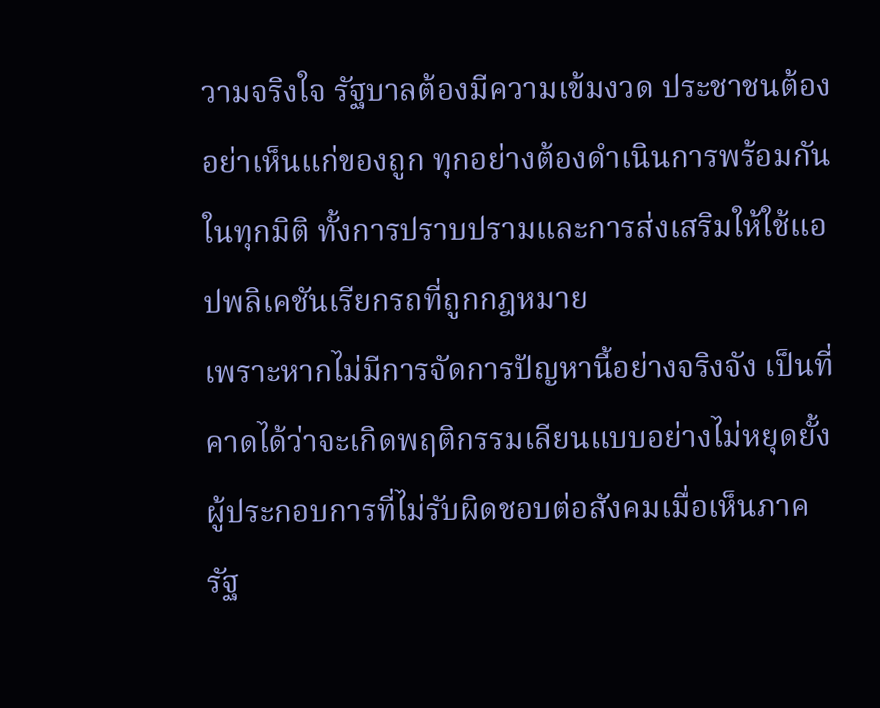วามจริงใจ รัฐบาลต้องมีความเข้มงวด ประชาชนต้องอย่าเห็นแก่ของถูก ทุกอย่างต้องดำเนินการพร้อมกันในทุกมิติ ทั้งการปราบปรามและการส่งเสริมให้ใช้แอปพลิเคชันเรียกรถที่ถูกกฎหมาย
เพราะหากไม่มีการจัดการปัญหานี้อย่างจริงจัง เป็นที่คาดได้ว่าจะเกิดพฤติกรรมเลียนแบบอย่างไม่หยุดยั้ง ผู้ประกอบการที่ไม่รับผิดชอบต่อสังคมเมื่อเห็นภาครัฐ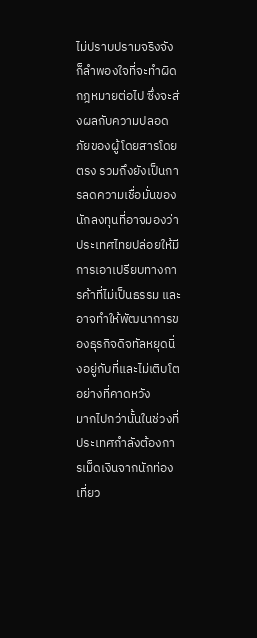ไม่ปราบปรามจริงจังก็ลำพองใจที่จะทำผิดกฎหมายต่อไป ซึ่งจะส่งผลกับความปลอดภัยของผู้โดยสารโดยตรง รวมถึงยังเป็นการลดความเชื่อมั่นของนักลงทุนที่อาจมองว่าประเทศไทยปล่อยให้มีการเอาเปรียบทางการค้าที่ไม่เป็นธรรม และอาจทำให้พัฒนาการของธุรกิจดิจทัลหยุดนิ่งอยู่กับที่และไม่เติบโตอย่างที่คาดหวัง
มากไปกว่านั้นในช่วงที่ประเทศกำลังต้องการเม็ดเงินจากนักท่องเที่ยว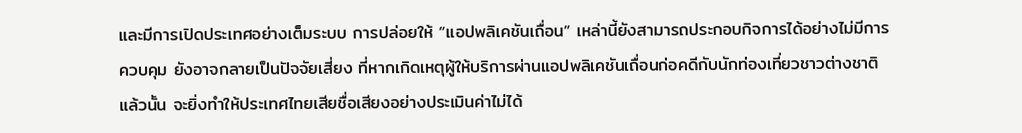และมีการเปิดประเทศอย่างเต็มระบบ การปล่อยให้ “แอปพลิเคชันเถื่อน” เหล่านี้ยังสามารถประกอบกิจการได้อย่างไม่มีการควบคุม ยังอาจกลายเป็นปัจจัยเสี่ยง ที่หากเกิดเหตุผู้ให้บริการผ่านแอปพลิเคชันเถื่อนก่อคดีกับนักท่องเที่ยวชาวต่างชาติแล้วนั้น จะยิ่งทำให้ประเทศไทยเสียชื่อเสียงอย่างประเมินค่าไม่ได้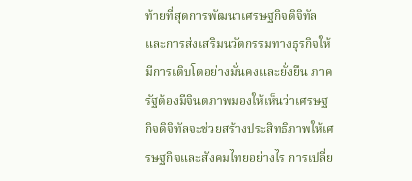ท้ายที่สุดการพัฒนาเศรษฐกิจดิจิทัลและการส่งเสริมนวัตกรรมทางธุรกิจให้มีการเติบโตอย่างมั่นคงและยั่งยืน ภาครัฐต้องมีจินตภาพมองให้เห็นว่าเศรษฐกิจดิจิทัลจะช่วยสร้างประสิทธิภาพให้เศรษฐกิจและสังคมไทยอย่างไร การเปลี่ย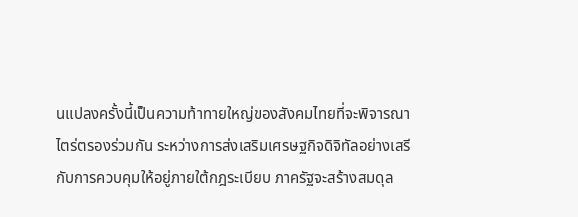นแปลงครั้งนี้เป็นความท้าทายใหญ่ของสังคมไทยที่จะพิจารณาไตร่ตรองร่วมกัน ระหว่างการส่งเสริมเศรษฐกิจดิจิทัลอย่างเสรีกับการควบคุมให้อยู่ภายใต้กฎระเบียบ ภาครัฐจะสร้างสมดุล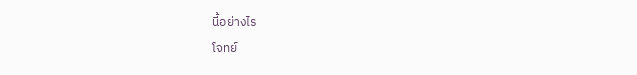นี้อย่างไร
โจทย์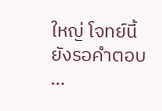ใหญ่ โจทย์นี้ ยังรอคำตอบ …